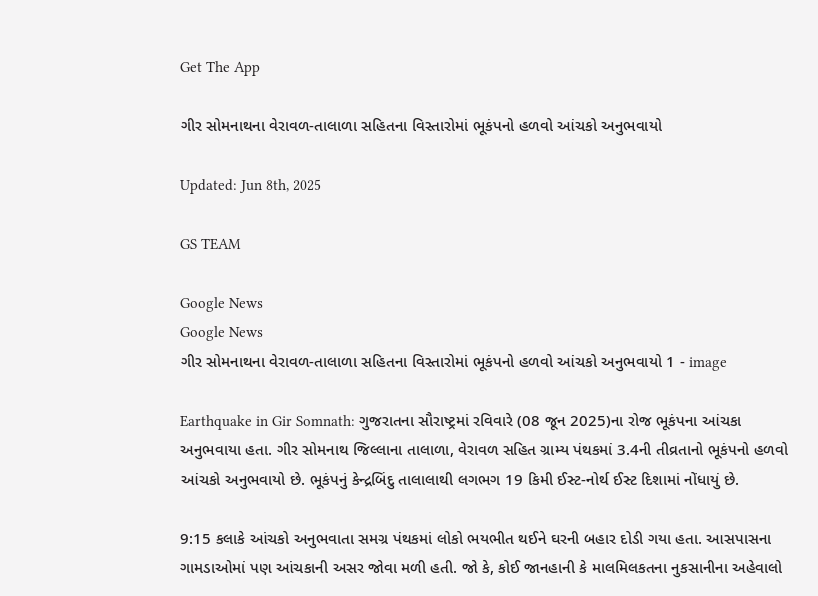Get The App

ગીર સોમનાથના વેરાવળ-તાલાળા સહિતના વિસ્તારોમાં ભૂકંપનો હળવો આંચકો અનુભવાયો

Updated: Jun 8th, 2025

GS TEAM

Google News
Google News
ગીર સોમનાથના વેરાવળ-તાલાળા સહિતના વિસ્તારોમાં ભૂકંપનો હળવો આંચકો અનુભવાયો 1 - image

Earthquake in Gir Somnath: ગુજરાતના સૌરાષ્ટ્રમાં રવિવારે (08 જૂન 2025)ના રોજ ભૂકંપના આંચકા અનુભવાયા હતા. ગીર સોમનાથ જિલ્લાના તાલાળા, વેરાવળ સહિત ગ્રામ્ય પંથકમાં 3.4ની તીવ્રતાનો ભૂકંપનો હળવો આંચકો અનુભવાયો છે. ભૂકંપનું કેન્દ્રબિંદુ તાલાલાથી લગભગ 19 કિમી ઈસ્ટ-નોર્થ ઈસ્ટ દિશામાં નોંધાયું છે.

9:15 કલાકે આંચકો અનુભવાતા સમગ્ર પંથકમાં લોકો ભયભીત થઈને ઘરની બહાર દોડી ગયા હતા. આસપાસના ગામડાઓમાં પણ આંચકાની અસર જોવા મળી હતી. જો કે, કોઈ જાનહાની કે માલમિલકતના નુકસાનીના અહેવાલો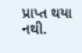પ્રાપ્ત થયા નથી.